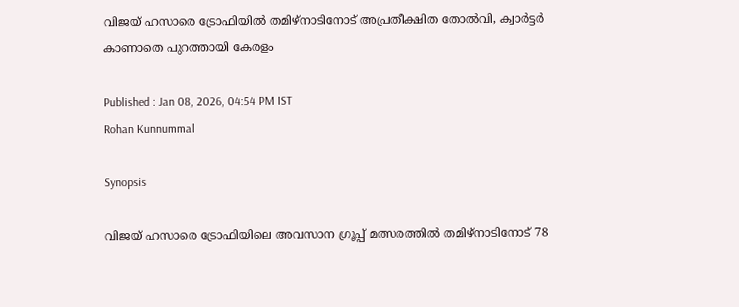വിജയ് ഹസാരെ ട്രോഫിയില്‍ തമിഴ്നാടിനോട് അപ്രതീക്ഷിത തോല്‍വി, ക്വാര്‍ട്ടര്‍ കാണാതെ പുറത്തായി കേരളം

Published : Jan 08, 2026, 04:54 PM IST
Rohan Kunnummal

Synopsis

വിജയ് ഹസാരെ ട്രോഫിയിലെ അവസാന ഗ്രൂപ്പ് മത്സരത്തിൽ തമിഴ്നാടിനോട് 78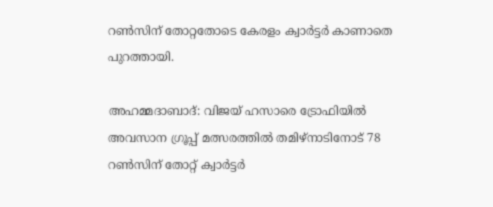റൺസിന് തോറ്റതോടെ കേരളം ക്വാർട്ടർ കാണാതെ പുറത്തായി.

അഹമ്മദാബാദ്: വിജയ് ഹസാരെ ട്രോഫിയില്‍ അവസാന ഗ്രൂപ്പ് മത്സരത്തില്‍ തമിഴ്നാടിനോട് 78 റണ്‍സിന് തോറ്റ് ക്വാര്‍ട്ടര്‍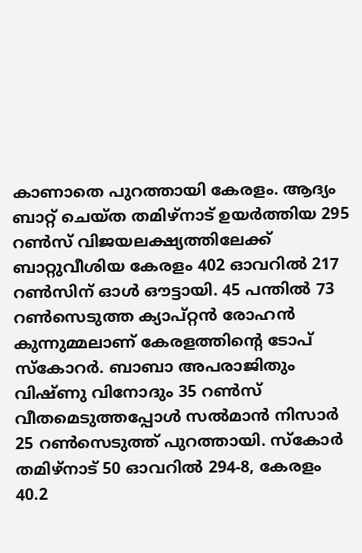കാണാതെ പുറത്തായി കേരളം. ആദ്യം ബാറ്റ് ചെയ്ത തമിഴ്നാട് ഉയര്‍ത്തിയ 295 റണ്‍സ് വിജയലക്ഷ്യത്തിലേക്ക് ബാറ്റുവീശിയ കേരളം 402 ഓവറില്‍ 217 റണ്‍സിന് ഓൾ ഔട്ടായി. 45 പന്തില്‍ 73 റണ്‍സെടുത്ത ക്യാപ്റ്റൻ രോഹന്‍ കുന്നുമ്മലാണ് കേരളത്തിന്‍റെ ടോപ് സ്കോറര്‍. ബാബാ അപരാജിതും വിഷ്ണു വിനോദും 35 റണ്‍സ് വീതമെടുത്തപ്പോള്‍ സല്‍മാന്‍ നിസാര്‍ 25 റണ്‍സെടുത്ത് പുറത്തായി. സ്കോര്‍ തമിഴ്നാട് 50 ഓവറില്‍ 294-8, കേരളം 40.2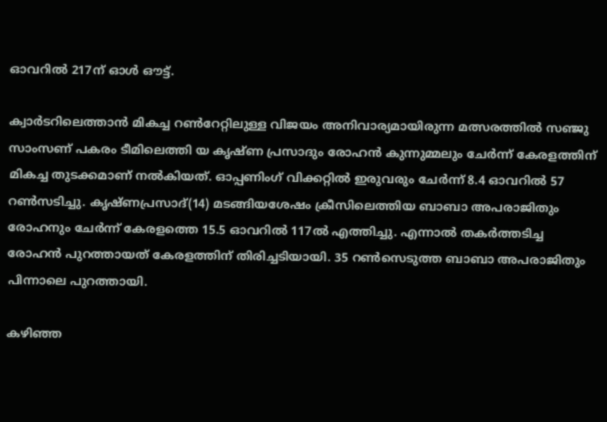ഓവറില്‍ 217ന് ഓള്‍ ഔട്ട്.

ക്വാര്‍ടറിലെത്താന്‍ മികച്ച റണ്‍റേറ്റിലുള്ള വിജയം അനിവാര്യമായിരുന്ന മത്സരത്തില്‍ സഞ്ജു സാംസണ് പകരം ടീമിലെത്തി യ കൃഷ്ണ പ്രസാദും രോഹന്‍ കുന്നുമ്മലും ചേര്‍ന്ന് കേരളത്തിന് മികച്ച തുടക്കമാണ് നല്‍കിയത്. ഓപ്പണിംഗ് വിക്കറ്റില്‍ ഇരുവരും ചേര്‍ന്ന് 8.4 ഓവറില്‍ 57 റണ്‍സടിച്ചു. കൃഷ്ണപ്രസാദ്(14) മടങ്ങിയശേഷം ക്രീസിലെത്തിയ ബാബാ അപരാജിതും രോഹനും ചേര്‍ന്ന് കേരളത്തെ 15.5 ഓവറില്‍ 117ല്‍ എത്തിച്ചു. എന്നാല്‍ തകര്‍ത്തടിച്ച രോഹന്‍ പുറത്തായത് കേരളത്തിന് തിരിച്ചടിയായി. 35 റണ്‍സെടുത്ത ബാബാ അപരാജിതും പിന്നാലെ പുറത്തായി.

കഴിഞ്ഞ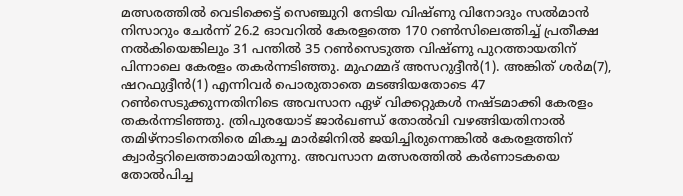മത്സരത്തില്‍ വെടിക്കെട്ട് സെഞ്ചുറി നേടിയ വിഷ്ണു വിനോദും സല്‍മാന്‍ നിസാറും ചേര്‍ന്ന് 26.2 ഓവറില്‍ കേരളത്തെ 170 റണ്‍സിലെത്തിച്ച് പ്രതീക്ഷ നല്‍കിയെങ്കിലും 31 പന്തില്‍ 35 റണ്‍സെടുത്ത വിഷ്ണു പുറത്തായതിന് പിന്നാലെ കേരളം തകര്‍ന്നടിഞ്ഞു. മുഹമ്മദ് അസറുദ്ദീന്‍(1). അങ്കിത് ശര്‍മ(7), ഷറഫുദ്ദീന്‍(1) എന്നിവര്‍ പൊരുതാതെ മടങ്ങിയതോടെ 47 റണ്‍സെടുക്കുന്നതിനിടെ അവസാന ഏഴ് വിക്കറ്റുകള്‍ നഷ്ടമാക്കി കേരളം തകര്‍ന്നടിഞ്ഞു. ത്രിപുരയോട് ജാര്‍ഖണ്ഡ് തോല്‍വി വഴങ്ങിയതിനാല്‍ തമിഴ്നാടിനെതിരെ മികച്ച മാര്‍ജിനില്‍ ജയിച്ചിരുന്നെങ്കില്‍ കേരളത്തിന് ക്വാര്‍ട്ടറിലെത്താമായിരുന്നു. അവസാന മത്സരത്തില്‍ കര്‍ണാടകയെ തോല്‍പിച്ച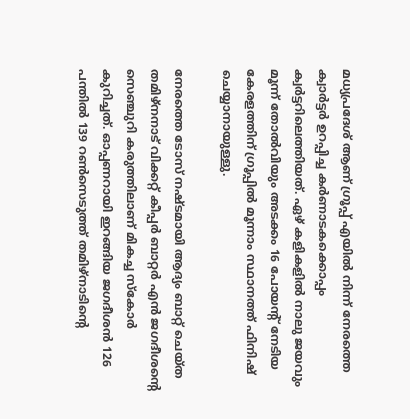മധ്യപ്രദേശ് ആണ് ഗ്രൂപ്പ് എയില്‍ നിന്ന് നേരത്തെ ക്വാര്‍ട്ടര്‍ ഉറപ്പിച്ച കര്‍ണാടകക്കൊപ്പം ക്വര്‍ട്ടറിലെത്തിയത്. ഏഴ് കളികളില്‍ നാലു ജയവും മൂന്ന് തോല്‍വിയും അടക്കം 16 പോയന്‍റ് നേടിയ കേരളത്തിന് ഗ്രൂപ്പില്‍ മൂന്നാം സ്ഥാനത്ത് ഫിനിഷ് ചെയ്യാനായുള്ളു.

നേരത്തെ ടോസ് നഷ്ടമായി ആദ്യം ബാറ്റ് ചെയ്ത തമിഴ്നനാട് വിക്കറ്റ് കീപ്പര്‍ ബാറ്റര്‍ എന്‍ ജഗദീശന്‍റെ സെഞ്ചുറി കരുത്തിലാണ് മികച്ച സ്കോര്‍ കുറിച്ചത്. ഓപ്പണറായി ഇറങ്ങിയ ജഗദീശന്‍ 126 പന്തില്‍ 139 റണ്‍സെടുത്ത് തമിഴ്നാടിന്‍റെ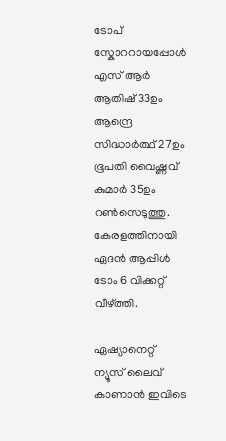ടോപ് സ്കോററായപ്പോള്‍ എസ് ആര്‍ ആതിഷ് 33ഉം ആന്ദ്രെ സിദ്ധാര്‍ത്ഥ് 27ഉം ഭൂപതി വൈഷ്ണവ് കുമാര്‍ 35ഉം റണ്‍സെടുത്തു. കേരളത്തിനായി ഏദന്‍ ആപ്പിള്‍ ടോം 6 വിക്കറ്റ് വീഴ്ത്തി.

ഏഷ്യാനെറ്റ് ന്യൂസ് ലൈവ് കാണാന്‍ ഇവിടെ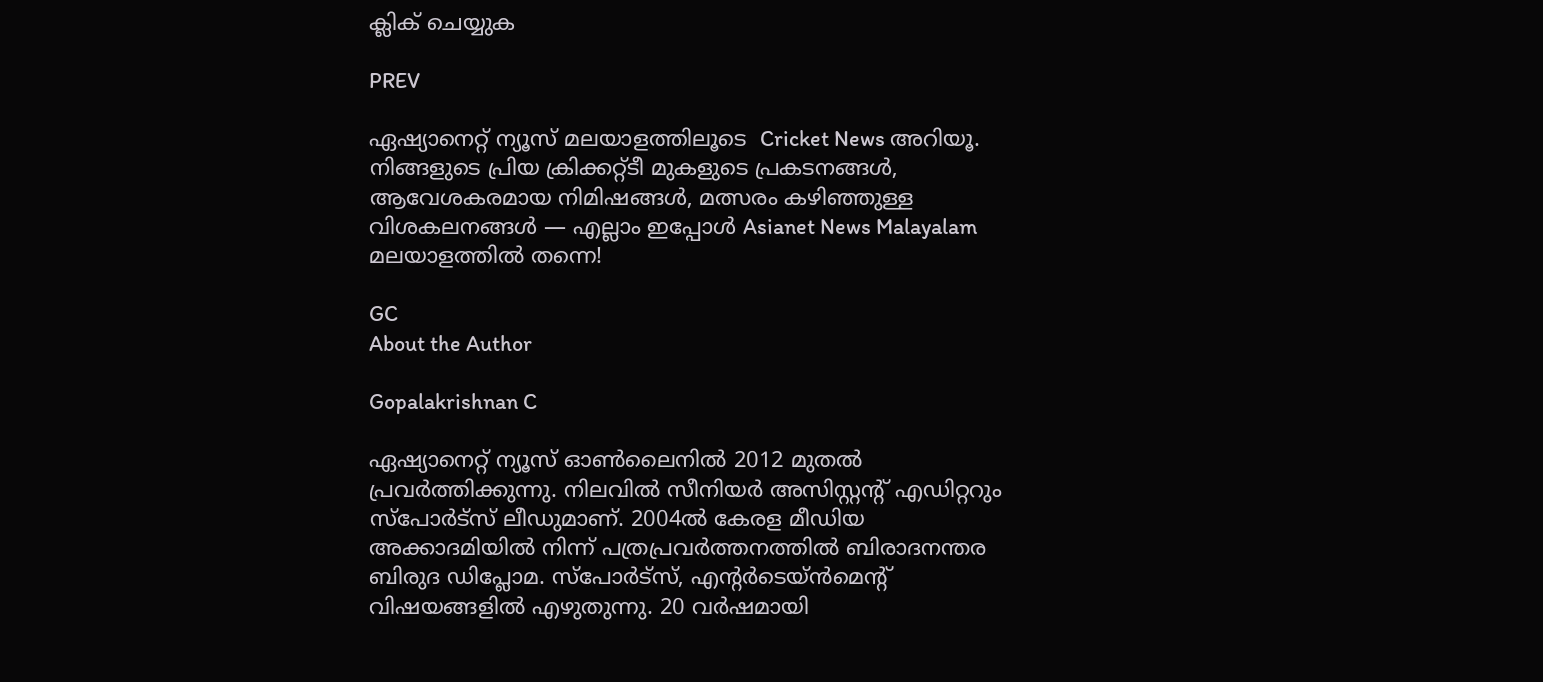ക്ലിക് ചെയ്യുക

PREV

ഏഷ്യാനെറ്റ് ന്യൂസ് മലയാളത്തിലൂടെ  Cricket News അറിയൂ.  നിങ്ങളുടെ പ്രിയ ക്രിക്കറ്റ്ടീ മുകളുടെ പ്രകടനങ്ങൾ, ആവേശകരമായ നിമിഷങ്ങൾ, മത്സരം കഴിഞ്ഞുള്ള വിശകലനങ്ങൾ — എല്ലാം ഇപ്പോൾ Asianet News Malayalam മലയാളത്തിൽ തന്നെ!

GC
About the Author

Gopalakrishnan C

ഏഷ്യാനെറ്റ് ന്യൂസ് ഓണ്‍ലൈനില്‍ 2012 മുതല്‍ പ്രവര്‍ത്തിക്കുന്നു. നിലവില്‍ സീനിയര്‍ അസിസ്റ്റന്‍റ് എഡിറ്ററും സ്പോർട്സ് ലീഡുമാണ്. 2004ൽ കേരള മീഡിയ അക്കാദമിയില്‍ നിന്ന് പത്രപ്രവര്‍ത്തനത്തില്‍ ബിരാദനന്തര ബിരുദ ഡിപ്ലോമ. സ്പോര്‍ട്സ്, എന്‍റര്‍ടെയ്ൻമെന്‍റ് വിഷയങ്ങളില്‍ എഴുതുന്നു. 20 വര്‍ഷമായി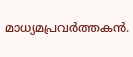മാധ്യമപ്രവര്‍ത്തകൻ.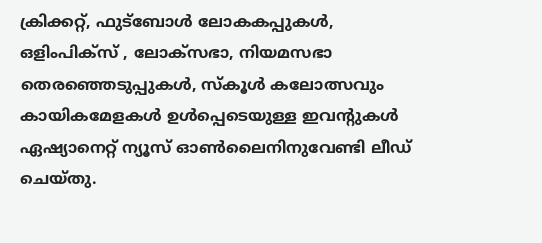ക്രിക്കറ്റ്, ഫുട്ബോള്‍ ലോകകപ്പുകൾ, ഒളിംപിക്സ് , ലോക്സഭാ, നിയമസഭാ തെരഞ്ഞെടുപ്പുകള്‍, സ്കൂള്‍ കലോത്സവും കായികമേളകള്‍ ഉള്‍പ്പെടെയുള്ള ഇവന്‍റുകള്‍ ഏഷ്യാനെറ്റ് ന്യൂസ് ഓണ്‍ലൈനിനുവേണ്ടി ലീഡ് ചെയ്തു.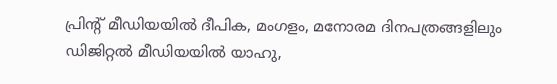പ്രിന്‍റ് മീഡിയയില്‍ ദീപിക, മംഗളം, മനോരമ ദിനപത്രങ്ങളിലും ഡിജിറ്റൽ മീഡിയയില്‍ യാഹു,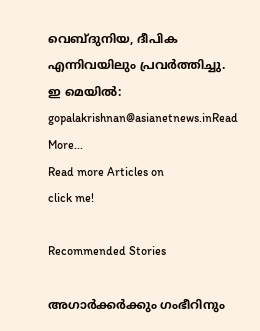വെബ്ദുനിയ, ദീപിക എന്നിവയിലും പ്രവര്‍ത്തിച്ചു. ഇ മെയില്‍: gopalakrishnan@asianetnews.inRead More...
Read more Articles on
click me!

Recommended Stories

അഗാര്‍ക്കര്‍ക്കും ഗംഭീറിനും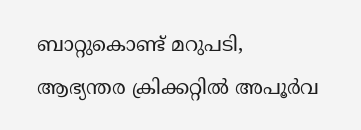ബാറ്റുകൊണ്ട് മറുപടി, ആഭ്യന്തര ക്രിക്കറ്റില്‍ അപൂര്‍വ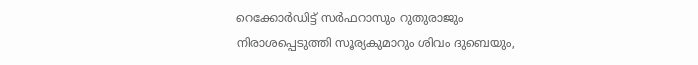റെക്കോര്‍ഡിട്ട് സര്‍ഫറാസും റുതുരാജും
നിരാശപ്പെടുത്തി സൂര്യകുമാറും ശിവം ദുബെയും,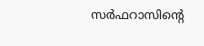സർഫറാസിന്‍റെ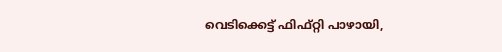വെടിക്കെട്ട് ഫിഫ്റ്റി പാഴായി,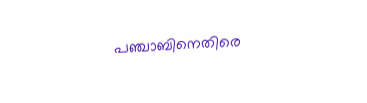പഞ്ചാബിനെതിരെ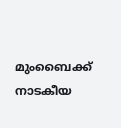മുംബൈക്ക് നാടകീയ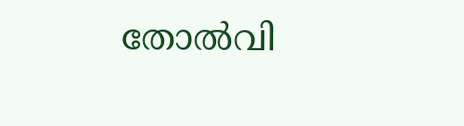തോല്‍വി